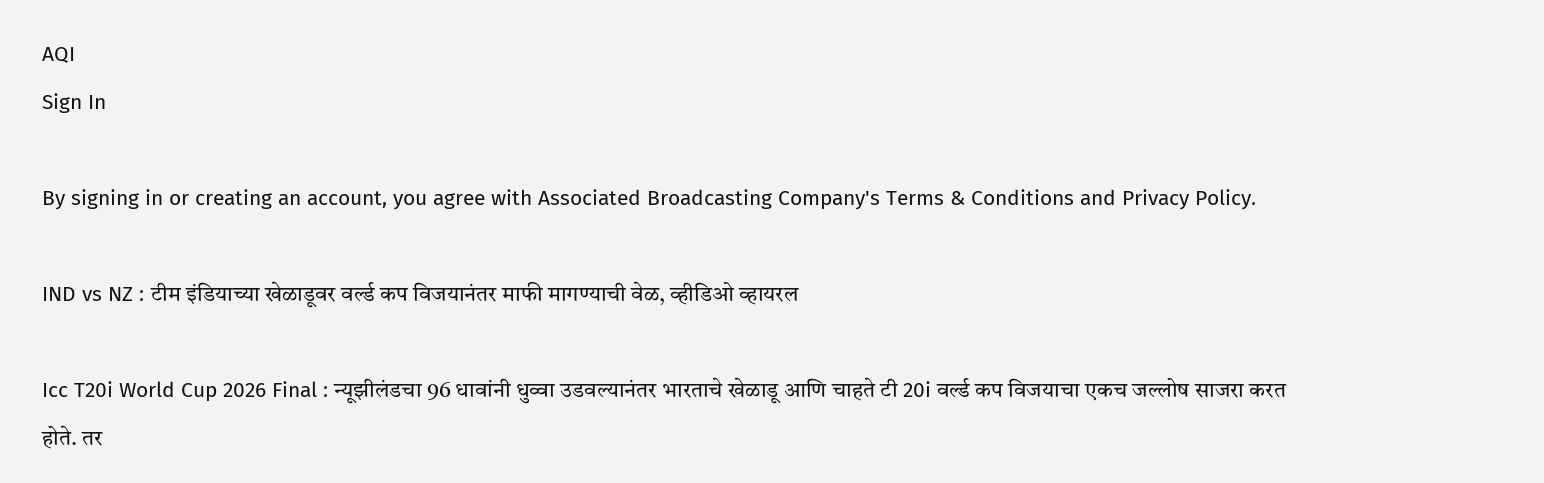AQI
Sign In

By signing in or creating an account, you agree with Associated Broadcasting Company's Terms & Conditions and Privacy Policy.

IND vs NZ : टीम इंडियाच्या खेळाडूवर वर्ल्ड कप विजयानंतर माफी मागण्याची वेळ, व्हीडिओ व्हायरल

Icc T20i World Cup 2026 Final : न्यूझीलंडचा 96 धावांनी धुव्वा उडवल्यानंतर भारताचे खेळाडू आणि चाहते टी 20i वर्ल्ड कप विजयाचा एकच जल्लोष साजरा करत होते. तर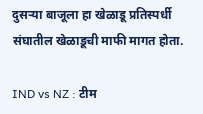दुसऱ्या बाजूला हा खेळाडू प्रतिस्पर्धी संघातील खेळाडूची माफी मागत होता.

IND vs NZ : टीम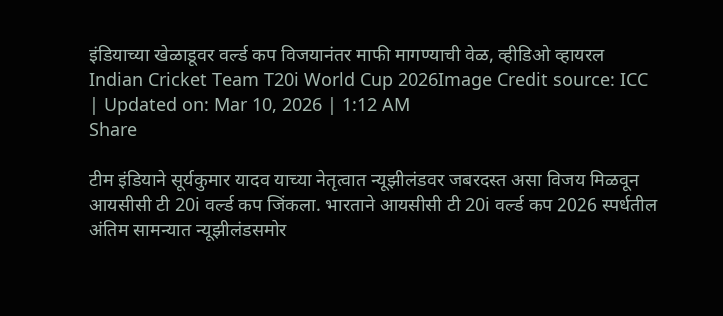इंडियाच्या खेळाडूवर वर्ल्ड कप विजयानंतर माफी मागण्याची वेळ, व्हीडिओ व्हायरल
Indian Cricket Team T20i World Cup 2026Image Credit source: ICC
| Updated on: Mar 10, 2026 | 1:12 AM
Share

टीम इंडियाने सूर्यकुमार यादव याच्या नेतृत्वात न्यूझीलंडवर जबरदस्त असा विजय मिळवून आयसीसी टी 20i वर्ल्ड कप जिंकला. भारताने आयसीसी टी 20i वर्ल्ड कप 2026 स्पर्धतील अंतिम सामन्यात न्यूझीलंडसमोर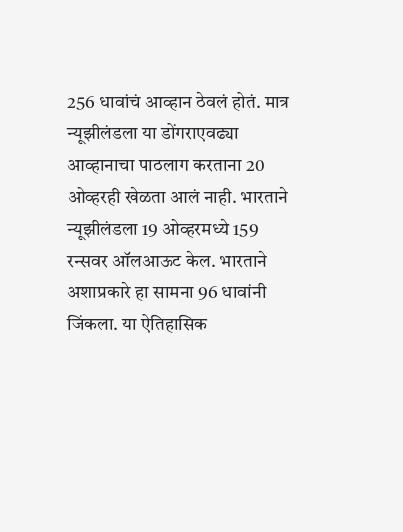256 धावांचं आव्हान ठेवलं होतं. मात्र न्यूझीलंडला या डोंगराएवढ्या आव्हानाचा पाठलाग करताना 20 ओव्हरही खेळता आलं नाही. भारताने न्यूझीलंडला 19 ओव्हरमध्ये 159 रन्सवर ऑलआऊट केल. भारताने अशाप्रकारे हा सामना 96 धावांनी जिंकला. या ऐतिहासिक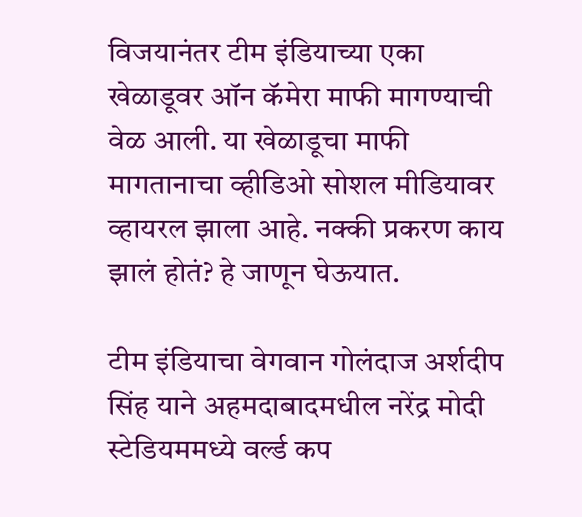विजयानंतर टीम इंडियाच्या एका खेळाडूवर ऑन कॅमेरा माफी मागण्याची वेळ आली. या खेळाडूचा माफी मागतानाचा व्हीडिओ सोशल मीडियावर व्हायरल झाला आहे. नक्की प्रकरण काय झालं होतं? हे जाणून घेऊयात.

टीम इंडियाचा वेगवान गोलंदाज अर्शदीप सिंह याने अहमदाबादमधील नरेंद्र मोदी स्टेडियममध्ये वर्ल्ड कप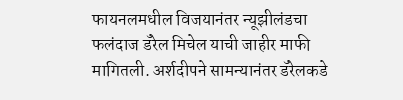फायनलमधील विजयानंतर न्यूझीलंडचा फलंदाज डॅरेल मिचेल याची जाहीर माफी मागितली. अर्शदीपने सामन्यानंतर डॅरेलकडे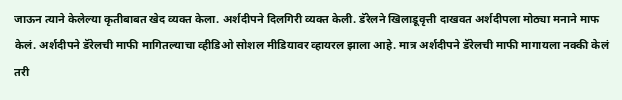जाऊन त्याने केलेल्या कृतीबाबत खेद व्यक्त केला. अर्शदीपने दिलगिरी व्यक्त केली. डॅरेलने खिलाडूवृत्ती दाखवत अर्शदीपला मोठ्या मनाने माफ केलं. अर्शदीपने डॅरेलची माफी मागितल्याचा व्हीडिओ सोशल मीडियावर व्हायरल झाला आहे. मात्र अर्शदीपने डॅरेलची माफी मागायला नक्की केलं तरी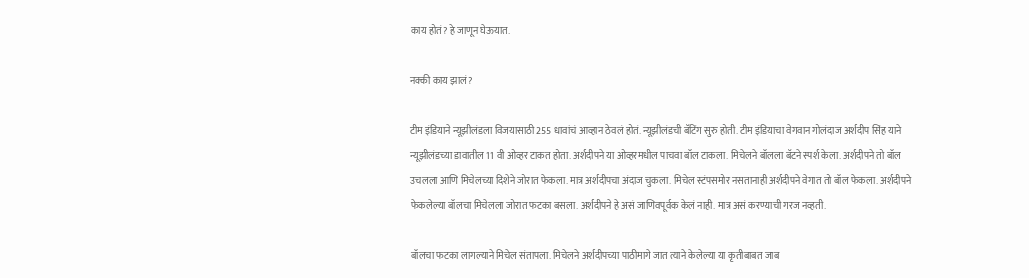काय होतं? हे जाणून घेऊयात.

नक्की काय झालं?

टीम इंडियाने न्यूझीलंडला विजयासाठी 255 धावांचं आव्हान ठेवलं होतं. न्यूझीलंडची बॅटिंग सुरु होती. टीम इंडियाचा वेगवान गोलंदाज अर्शदीप सिंह याने न्यूझीलंडच्या डावातील 11 वी ओव्हर टाकत होता. अर्शदीपने या ओव्हरमधील पाचवा बॉल टाकला. मिचेलने बॉलला बॅटने स्पर्श केला. अर्शदीपने तो बॉल उचलला आणि मिचेलच्या दिशेने जोरात फेकला. मात्र अर्शदीपचा अंदाज चुकला. मिचेल स्टंपसमोर नसतानाही अर्शदीपने वेगात तो बॉल फेकला. अर्शदीपने फेकलेल्या बॉलचा मिचेलला जोरात फटका बसला. अर्शदीपने हे असं जाणिवपूर्वक केलं नाही. मात्र असं करण्याची गरज नव्हती.

बॉलचा फटका लागल्याने मिचेल संतापला. मिचेलने अर्शदीपच्या पाठीमागे जात त्याने केलेल्या या कृतीबाबत जाब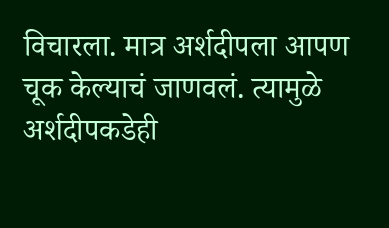विचारला. मात्र अर्शदीपला आपण चूक केल्याचं जाणवलं. त्यामुळे अर्शदीपकडेही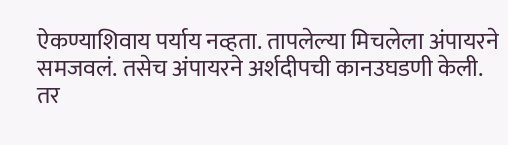ऐकण्याशिवाय पर्याय नव्हता. तापलेल्या मिचलेला अंपायरने समजवलं. तसेच अंपायरने अर्शदीपची कानउघडणी केली. तर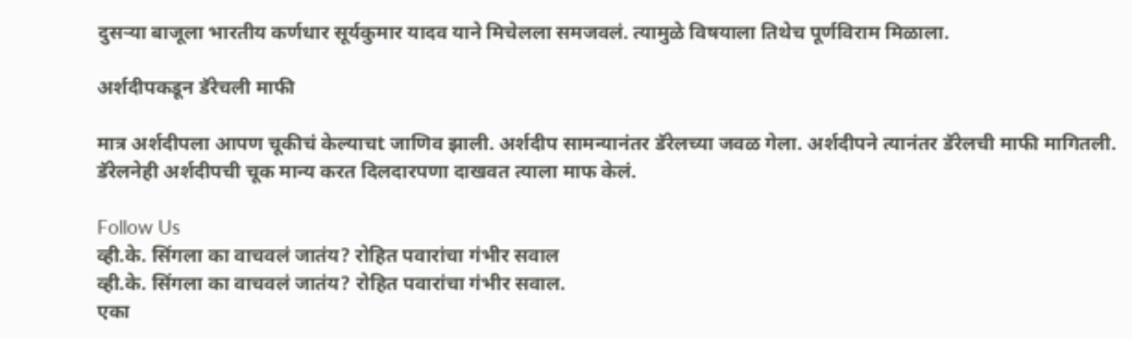दुसऱ्या बाजूला भारतीय कर्णधार सूर्यकुमार यादव याने मिचेलला समजवलं. त्यामुळे विषयाला तिथेच पूर्णविराम मिळाला.

अर्शदीपकडून डॅरेचली माफी

मात्र अर्शदीपला आपण चूकीचं केल्याचt जाणिव झाली. अर्शदीप सामन्यानंतर डॅरेलच्या जवळ गेला. अर्शदीपने त्यानंतर डॅरेलची माफी मागितली. डॅरेलनेही अर्शदीपची चूक मान्य करत दिलदारपणा दाखवत त्याला माफ केलं.

Follow Us
व्ही.के. सिंगला का वाचवलं जातंय? रोहित पवारांचा गंभीर सवाल
व्ही.के. सिंगला का वाचवलं जातंय? रोहित पवारांचा गंभीर सवाल.
एका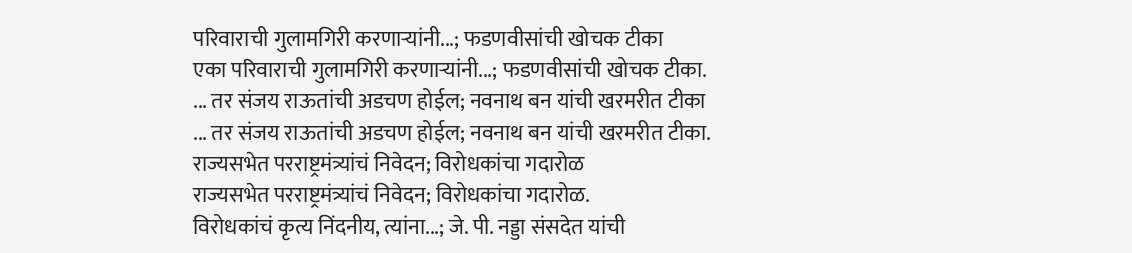परिवाराची गुलामगिरी करणाऱ्यांनी...; फडणवीसांची खोचक टीका
एका परिवाराची गुलामगिरी करणाऱ्यांनी...; फडणवीसांची खोचक टीका.
... तर संजय राऊतांची अडचण होईल; नवनाथ बन यांची खरमरीत टीका
... तर संजय राऊतांची अडचण होईल; नवनाथ बन यांची खरमरीत टीका.
राज्यसभेत परराष्ट्रमंत्र्यांचं निवेदन; विरोधकांचा गदारोळ
राज्यसभेत परराष्ट्रमंत्र्यांचं निवेदन; विरोधकांचा गदारोळ.
विरोधकांचं कृत्य निंदनीय, त्यांना...; जे. पी. नड्डा संसदेत यांची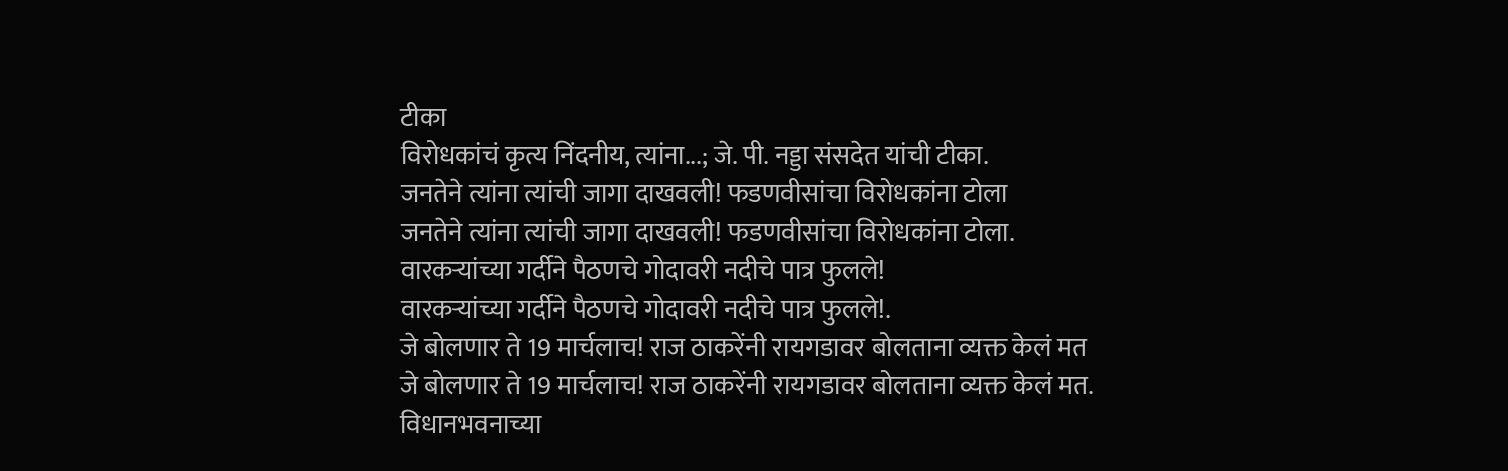टीका
विरोधकांचं कृत्य निंदनीय, त्यांना...; जे. पी. नड्डा संसदेत यांची टीका.
जनतेने त्यांना त्यांची जागा दाखवली! फडणवीसांचा विरोधकांना टोला
जनतेने त्यांना त्यांची जागा दाखवली! फडणवीसांचा विरोधकांना टोला.
वारकऱ्यांच्या गर्दीने पैठणचे गोदावरी नदीचे पात्र फुलले!
वारकऱ्यांच्या गर्दीने पैठणचे गोदावरी नदीचे पात्र फुलले!.
जे बोलणार ते 19 मार्चलाच! राज ठाकरेंनी रायगडावर बोलताना व्यक्त केलं मत
जे बोलणार ते 19 मार्चलाच! राज ठाकरेंनी रायगडावर बोलताना व्यक्त केलं मत.
विधानभवनाच्या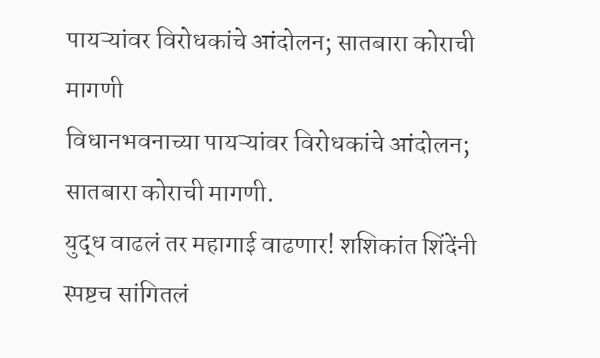पायऱ्यांवर विरोधकांचे आंदोलन; सातबारा कोराची मागणी
विधानभवनाच्या पायऱ्यांवर विरोधकांचे आंदोलन; सातबारा कोराची मागणी.
युद्ध वाढलं तर महागाई वाढणार! शशिकांत शिंदेंनी स्पष्टच सांगितलं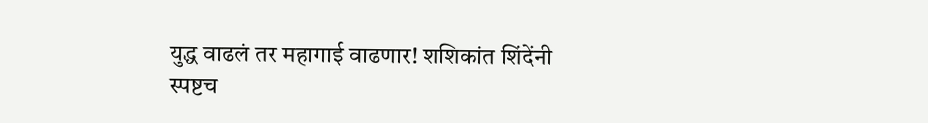युद्ध वाढलं तर महागाई वाढणार! शशिकांत शिंदेंनी स्पष्टच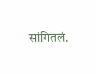सांगितलं.